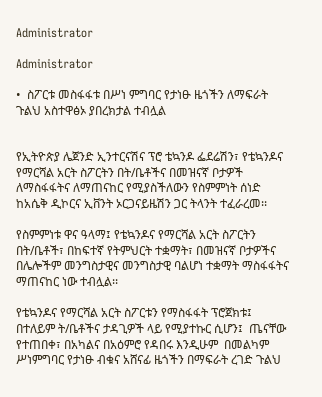Administrator

Administrator

•  ስፖርቱ መስፋፋቱ በሥነ ምግባር የታነፁ ዜጎችን ለማፍራት
ጉልህ አስተዋፅኦ ያበረክታል ተብሏል


የኢትዮጵያ ሌጀንድ ኢንተርናሽና ፕሮ ቴኳንዶ ፌደሬሽን፣ የቴኳንዶና የማርሻል አርት ስፖርትን በት/ቤቶችና በመዝናኛ ቦታዎች ለማስፋፋትና ለማጠናከር የሚያስችለውን የስምምነት ሰነድ ከአሴቅ ዲኮርና ኢቨንት ኦርጋናይዜሽን ጋር ትላንት ተፈራረመ፡፡

የስምምነቱ ዋና ዓላማ፤ የቴኳንዶና የማርሻል አርት ስፖርትን በት/ቤቶች፣ በከፍተኛ የትምህርት ተቋማት፣ በመዝናኛ ቦታዎችና በሌሎችም መንግስታዊና መንግስታዊ ባልሆነ ተቋማት ማስፋፋትና ማጠናከር ነው ተብሏል፡፡

የቴኳንዶና የማርሻል አርት ስፖርቱን የማስፋፋት ፕሮጀክቱ፤ በተለይም ት/ቤቶችና ታዳጊዎች ላይ የሚያተኩር ሲሆን፤  ጤናቸው የተጠበቀ፣ በአካልና በአዕምሮ የዳበሩ እንዲሁም  በመልካም ሥነምግባር የታነፁ ብቁና አሸናፊ ዜጎችን በማፍራት ረገድ ጉልህ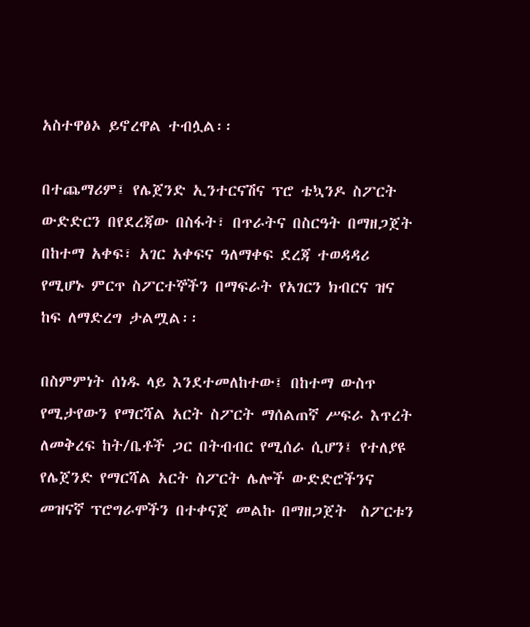አስተዋፅኦ ይኖረዋል ተብሏል፡፡

በተጨማሪም፤ የሌጀንድ ኢንተርናሽና ፕሮ ቴኳንዶ ስፖርት ውድድርን በየደረጃው በስፋት፣ በጥራትና በስርዓት በማዘጋጀት በከተማ አቀፍ፣ አገር አቀፍና ዓለማቀፍ ደረጃ ተወዳዳሪ የሚሆኑ ምርጥ ስፖርተኞችን በማፍራት የአገርን ክብርና ዝና ከፍ ለማድረግ ታልሟል፡፡

በስምምነት ሰነዱ ላይ እንደተመለከተው፤ በከተማ ውስጥ የሚታየውን የማርሻል አርት ስፖርት ማሰልጠኛ ሥፍራ እጥረት ለመቅረፍ ከት/ቤቶች ጋር በትብብር የሚሰራ ሲሆን፤ የተለያዩ የሌጀንድ የማርሻል አርት ስፖርት ሌሎች ውድድሮችንና መዝናኛ ፕሮግራሞችን በተቀናጀ መልኩ በማዘጋጀት  ስፖርቱን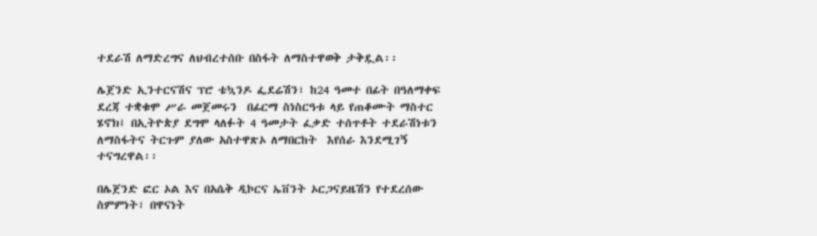ተደራሽ ለማድረግና ለህብረተሰቡ በስፋት ለማስተዋወቅ ታቅዷል፡፡

ሌጀንድ ኢንተርናሽና ፕሮ ቴኳንዶ ፌደሬሽን፣ ከ24 ዓመተ በፊት በዓለማቀፍ ደረጃ ተቋቁሞ ሥራ መጀመሩን  በፊርማ ስነስርዓቱ ላይ የጠቆሙት ማስተር ሄኖክ፤ በኢትዮጵያ ደግሞ ላለፉት 4 ዓመታት ፈቃድ ተሰጥቶት ተደራሽነቱን ለማስፋትና ትርጉም ያለው አስተዋጽኦ ለማበርከት  እየሰራ እንደሚገኝ ተናግረዋል፡፡

በሌጀንድ ፎር ኦል እና በአሴቅ ዲኮርና ኤቨንት ኦርጋናይዜሽን የተደረሰው ስምምነት፣ በዋናነት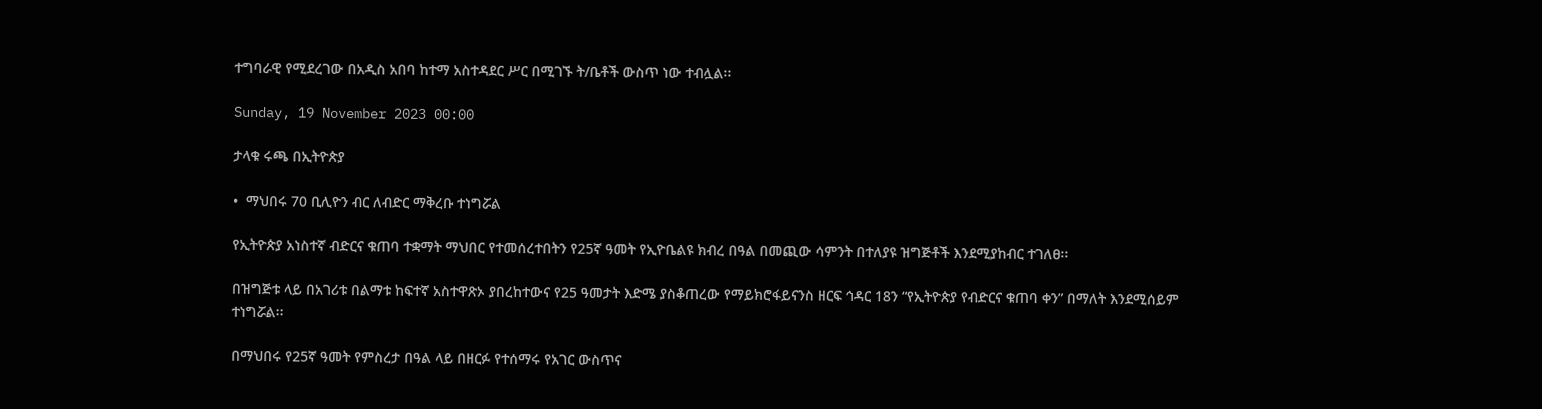ተግባራዊ የሚደረገው በአዲስ አበባ ከተማ አስተዳደር ሥር በሚገኙ ት/ቤቶች ውስጥ ነው ተብሏል፡፡

Sunday, 19 November 2023 00:00

ታላቁ ሩጫ በኢትዮጵያ

•  ማህበሩ 70 ቢሊዮን ብር ለብድር ማቅረቡ ተነግሯል

የኢትዮጵያ አነስተኛ ብድርና ቁጠባ ተቋማት ማህበር የተመሰረተበትን የ25ኛ ዓመት የኢዮቤልዩ ክብረ በዓል በመጪው ሳምንት በተለያዩ ዝግጅቶች እንደሚያከብር ተገለፀ፡፡

በዝግጅቱ ላይ በአገሪቱ በልማቱ ከፍተኛ አስተዋጽኦ ያበረከተውና የ25 ዓመታት እድሜ ያስቆጠረው የማይክሮፋይናንስ ዘርፍ ኅዳር 18ን “የኢትዮጵያ የብድርና ቁጠባ ቀን” በማለት እንደሚሰይም ተነግሯል፡፡

በማህበሩ የ25ኛ ዓመት የምስረታ በዓል ላይ በዘርፉ የተሰማሩ የአገር ውስጥና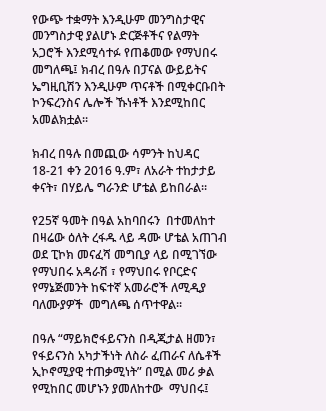የውጭ ተቋማት እንዲሁም መንግስታዊና መንግስታዊ ያልሆኑ ድርጅቶችና የልማት አጋሮች እንደሚሳተፉ የጠቆመው የማህበሩ መግለጫ፤ ክብረ በዓሉ በፓናል ውይይትና ኤግዚቢሽን እንዲሁም ጥናቶች በሚቀርቡበት ኮንፍረንስና ሌሎች ኹነቶች እንደሚከበር አመልክቷል፡፡

ክብረ በዓሉ በመጪው ሳምንት ከህዳር 18-21 ቀን 2016 ዓ.ም፣ ለአራት ተከታታይ ቀናት፣ በሃይሌ ግራንድ ሆቴል ይከበራል፡፡

የ25ኛ ዓመት በዓል አከባበሩን  በተመለከተ በዛሬው ዕለት ረፋዱ ላይ ዳሙ ሆቴል አጠገብ ወደ ፒኮክ መናፈሻ መግቢያ ላይ በሚገኘው የማህበሩ አዳራሽ ፣ የማህበሩ የቦርድና የማኔጅመንት ከፍተኛ አመራሮች ለሚዲያ ባለሙያዎች  መግለጫ ሰጥተዋል፡፡

በዓሉ “ማይክሮፋይናንስ በዲጂታል ዘመን፣ የፋይናንስ አካታችነት ለስራ ፈጠራና ለሴቶች ኢኮኖሚያዊ ተጠቃሚነት” በሚል መሪ ቃል የሚከበር መሆኑን ያመለከተው  ማህበሩ፤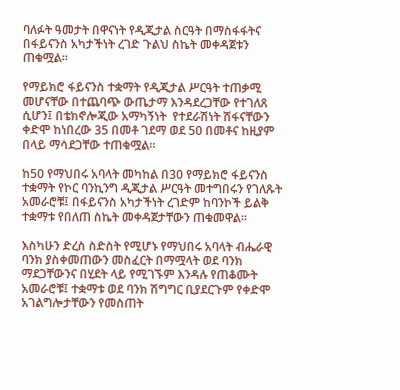ባለፉት ዓመታት በዋናነት የዲጂታል ስርዓት በማስፋፋትና በፋይናንስ አካታችነት ረገድ ጉልህ ስኬት መቀዳጀቱን ጠቁሟል፡፡

የማይክሮ ፋይናንስ ተቋማት የዲጂታል ሥርዓት ተጠቃሚ መሆናቸው በተጨባጭ ውጤታማ እንዳደረጋቸው የተገለጸ ሲሆን፤ በቴክኖሎጂው አማካኝነት  የተደራሽነት ሽፋናቸውን ቀድሞ ከነበረው 35 በመቶ ገደማ ወደ 50 በመቶና ከዚያም በላይ ማሳደጋቸው ተጠቁሟል፡፡

ከ50 የማህበሩ አባላት መካከል በ30 የማይክሮ ፋይናንስ ተቋማት የኮር ባንኪንግ ዲጂታል ሥርዓት መተግበሩን የገለጹት አመራሮቹ፤ በፋይናንስ አካታችነት ረገድም ከባንኮች ይልቅ ተቋማቱ የበለጠ ስኬት መቀዳጀታቸውን ጠቁመዋል፡፡

እስካሁን ድረስ ስድስት የሚሆኑ የማህበሩ አባላት ብሔራዊ ባንክ ያስቀመጠውን መስፈርት በማሟላት ወደ ባንክ ማደጋቸውንና በሂደት ላይ የሚገኙም እንዳሉ የጠቆሙት አመራሮቹ፤ ተቋማቱ ወደ ባንክ ሽግግር ቢያደርጉም የቀድሞ አገልግሎታቸውን የመስጠት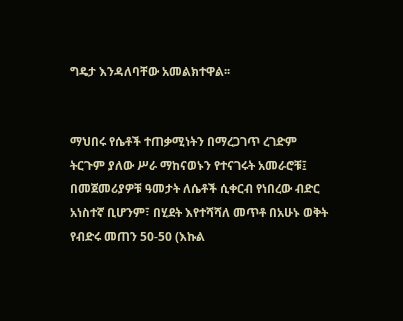ግዴታ እንዳለባቸው አመልክተዋል፡፡


ማህበሩ የሴቶች ተጠቃሚነትን በማረጋገጥ ረገድም ትርጉም ያለው ሥራ ማከናወኑን የተናገሩት አመራሮቹ፤ በመጀመሪያዎቹ ዓመታት ለሴቶች ሲቀርብ የነበረው ብድር አነስተኛ ቢሆንም፣ በሂደት እየተሻሻለ መጥቶ በአሁኑ ወቅት የብድሩ መጠን 50-50 (እኩል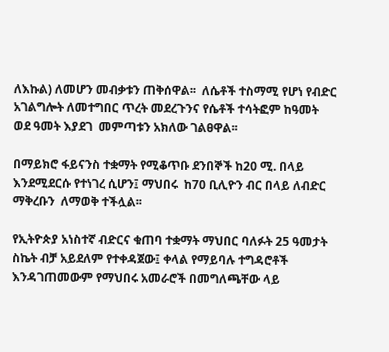ለእኩል) ለመሆን መብቃቱን ጠቅሰዋል፡፡  ለሴቶች ተስማሚ የሆነ የብድር አገልግሎት ለመተግበር ጥረት መደረጉንና የሴቶች ተሳትፎም ከዓመት ወደ ዓመት እያደገ  መምጣቱን አክለው ገልፀዋል፡፡

በማይክሮ ፋይናንስ ተቋማት የሚቆጥቡ ደንበኞች ከ20 ሚ. በላይ እንደሚደርሱ የተነገረ ሲሆን፤ ማህበሩ  ከ70 ቢሊዮን ብር በላይ ለብድር  ማቅረቡን  ለማወቅ ተችሏል፡፡

የኢትዮጵያ አነስተኛ ብድርና ቁጠባ ተቋማት ማህበር ባለፉት 25 ዓመታት ስኬት ብቻ አይደለም የተቀዳጀው፤ ቀላል የማይባሉ ተግዳሮቶች እንዳገጠመውም የማህበሩ አመራሮች በመግለጫቸው ላይ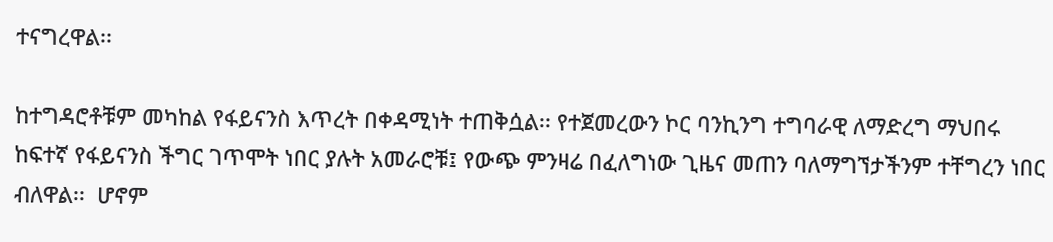ተናግረዋል፡፡

ከተግዳሮቶቹም መካከል የፋይናንስ እጥረት በቀዳሚነት ተጠቅሷል፡፡ የተጀመረውን ኮር ባንኪንግ ተግባራዊ ለማድረግ ማህበሩ ከፍተኛ የፋይናንስ ችግር ገጥሞት ነበር ያሉት አመራሮቹ፤ የውጭ ምንዛሬ በፈለግነው ጊዜና መጠን ባለማግኘታችንም ተቸግረን ነበር ብለዋል፡፡  ሆኖም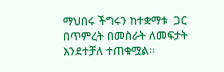ማህበሩ ችግሩን ከተቋማቱ  ጋር በጥምረት በመስራት ለመፍታት እንደተቻለ ተጠቁሟል፡፡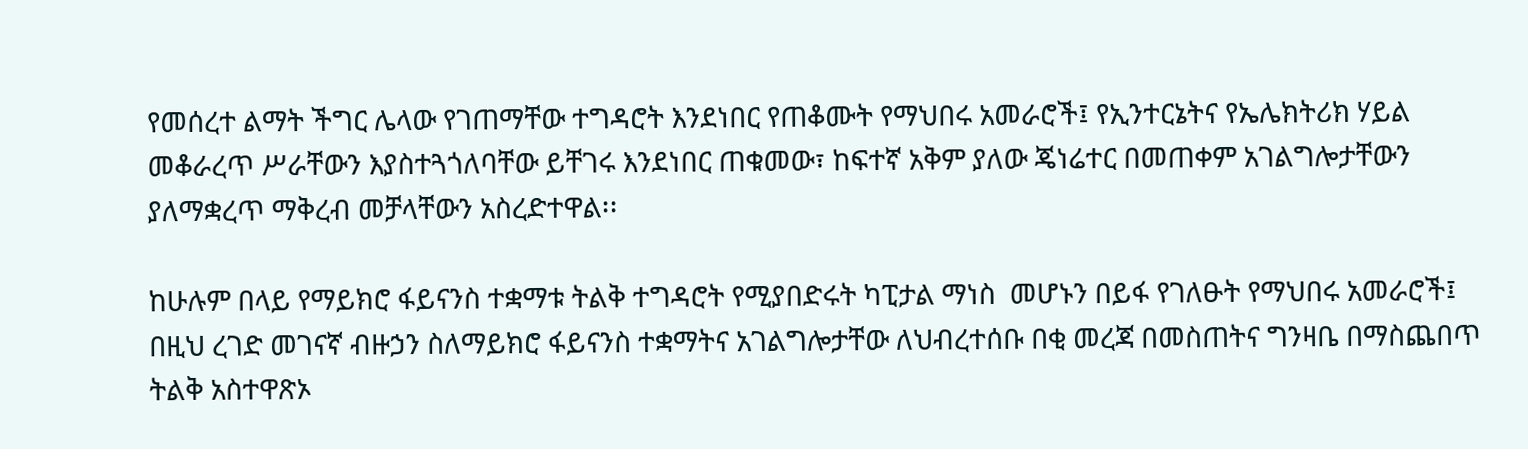የመሰረተ ልማት ችግር ሌላው የገጠማቸው ተግዳሮት እንደነበር የጠቆሙት የማህበሩ አመራሮች፤ የኢንተርኔትና የኤሌክትሪክ ሃይል መቆራረጥ ሥራቸውን እያስተጓጎለባቸው ይቸገሩ እንደነበር ጠቁመው፣ ከፍተኛ አቅም ያለው ጄነሬተር በመጠቀም አገልግሎታቸውን ያለማቋረጥ ማቅረብ መቻላቸውን አስረድተዋል፡፡

ከሁሉም በላይ የማይክሮ ፋይናንስ ተቋማቱ ትልቅ ተግዳሮት የሚያበድሩት ካፒታል ማነስ  መሆኑን በይፋ የገለፁት የማህበሩ አመራሮች፤ በዚህ ረገድ መገናኛ ብዙኃን ስለማይክሮ ፋይናንስ ተቋማትና አገልግሎታቸው ለህብረተሰቡ በቂ መረጃ በመስጠትና ግንዛቤ በማስጨበጥ ትልቅ አስተዋጽኦ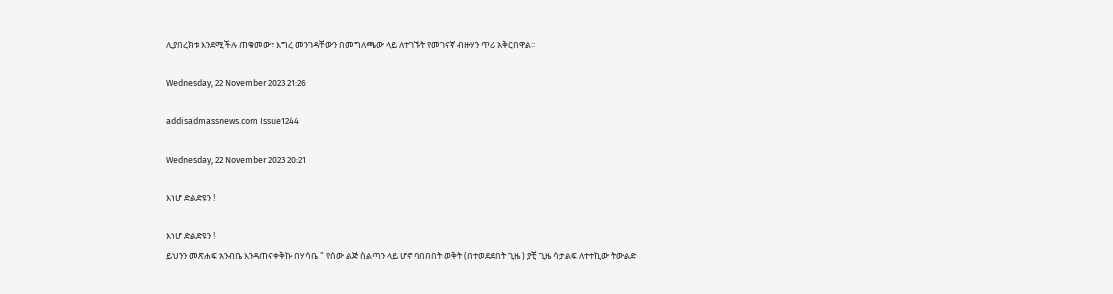ሊያበረክቱ እንደሚችሉ ጠቁመው፣ እግረ መንገዳቸውን በመግለጫው ላይ ለተገኙት የመገናኛ ብዙሃን ጥሪ አቅርበዋል፡፡

Wednesday, 22 November 2023 21:26

addisadmassnews.com Issue1244

Wednesday, 22 November 2023 20:21

እነሆ ድልድዩን !

እነሆ ድልድዩን !
ይህንን መጽሐፍ አንብቤ እንዳጠናቀቅኩ በሃሳቤ " የሰው ልጅ ስልጣን ላይ ሆኖ ባበበበት ወቅት (በተወደደበት ጊዜ ) ያቺ ጊዜ ሳታልፍ ለተተኪው ትውልድ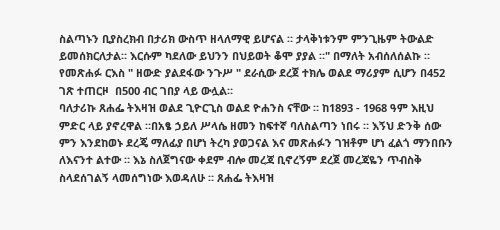ስልጣኑን ቢያስረክብ በታሪክ ውስጥ ዘላለማዊ ይሆናል ። ታላቅነቱንም ምንጊዜም ትውልድ ይመሰክርለታል። እርሱም ካደለው ይህንን በህይወት ቆሞ ያያል ።" በማለት አብሰለሰልኩ ።
የመጽሐፉ ርእስ " ዘውድ ያልደፋው ንጉሥ " ደራሲው ደረጀ ተክሌ ወልደ ማሪያም ሲሆን በ452 ገጽ ተጠርዞ  በ500 ብር ገበያ ላይ ውሏል።
ባለታሪኩ ጸሐፌ ትእዛዝ ወልደ ጊዮርጊስ ወልደ ዮሐንስ ናቸው ። ከ1893 - 1968 ዓም እዚህ ምድር ላይ ያኖረዋል ።በአፄ ኃይለ ሥላሴ ዘመን ከፍተኛ ባለስልጣን ነበሩ ። እኝህ ድንቅ ሰው ምን እንደከወኑ ደረጄ ማለፊያ በሆነ ትረካ ያወጋናል እና መጽሐፉን ገዝቶም ሆነ ፈልጎ ማንበቡን ለእናንተ ልተው ። እኔ ስለጀግናው ቀደም ብሎ መረጃ ቢኖረኝም ደረጀ መረጃዬን ጥብስቅ ስላደሰገልኝ ላመሰግነው እወዳለሁ ። ጸሐፌ ትእዛዝ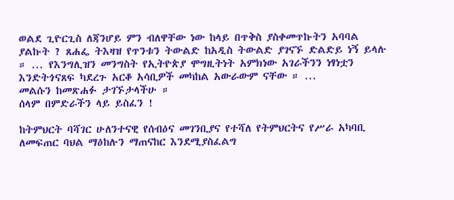ወልደ ጊዮርጊስ ለጃንሆይ ምን ብለዋቸው ነው ከላይ በጥቅስ ያስቀመጥኩትን አባባል ያልኩት ? ጸሐፌ ትእዛዝ የጥንቱን ትውልድ ከአዲስ ትውልድ ያገናኙ ድልድይ ነኝ ይላሉ ። ... የእንግሊዝን መንግስት የኢትዮጵያ ሞግዚትነት አምክነው አገራችንን ነፃነቷን እንድትጎናጸፍ ካደረጉ አርቆ አሳቢዎች መካከል አውራውም ናቸው ። ...
መልሱን ከመጽሐፉ ታገኙታላችሁ ።
ሰላም በምድራችን ላይ ይስፈን !

ከትምህርት ባሻገር ሁለንተናዊ የሰብዕና መገንቢያና የተሻለ የትምህርትና የሥራ አካባቢ ለመፍጠር ባህል ማዕከሉን ማጠናከር እንደሚያስፈልግ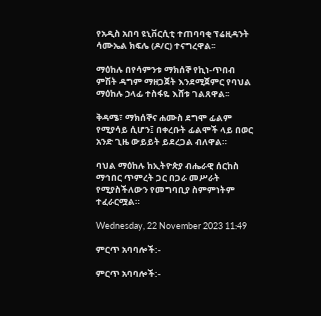የአዲስ አበባ ዩኒቨርሲቲ ተጠባባቂ ፕሬዚዳንት ሳሙኤል ክፍሌ (ዶ/ር) ተናግረዋል፡፡

ማዕከሉ በየሳምንቱ ማክሰኞ የኪነ-ጥበብ ምሽት ዳግም ማዘጋጀት እንደሚጀምር የባህል ማዕከሉ ኃላፊ ተስፋዬ እሸቱ ገልጸዋል፡፡

ቅዳሜ፣ ማክሰኞና ሐሙስ ደግሞ ፊልም የሚያሳይ ሲሆን፤ በቀረቡት ፊልሞች ላይ በወር አንድ ጊዜ ውይይት ይደረጋል ብለዋል።

ባህል ማዕከሉ ከኢትዮጵያ ብሔራዊ ሰርከስ ማኅበር ጥምረት ጋር በጋራ መሥራት የሚያስችለውን የመግባቢያ ስምምነትም ተፈራርሟል።

Wednesday, 22 November 2023 11:49

ምርጥ አባባሎች:-

ምርጥ አባባሎች:-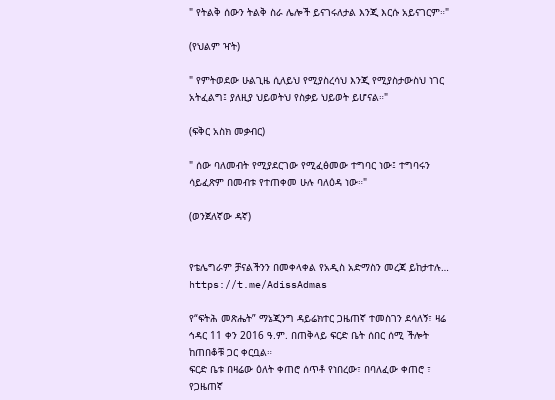" የትልቅ ሰውን ትልቅ ስራ ሌሎች ይናገሩለታል እንጂ እርሱ አይናገርም።"

(የህልም ዣት)

" የምትወደው ሁልጊዜ ሲለይህ የሚያስረሳህ እንጂ የሚያስታውስህ ነገር አትፈልግ፤ ያለዚያ ህይወትህ የስቃይ ህይወት ይሆናል።"

(ፍቅር አስክ መቃብር)

" ሰው ባለመብት የሚያደርገው የሚፈፅመው ተግባር ነው፤ ተግባሩን ሳይፈጽም በመብቱ የተጠቀመ ሁሉ ባለዕዳ ነው።"

(ወንጀለኛው ዳኛ)


የቴሌግራም ቻናልችንን በመቀላቀል የአዲስ አድማስን መረጃ ይከታተሉ…
https://t.me/AdissAdmas

የ“ፍትሕ መጽሔት” ማኔጂንግ ዳይሬክተር ጋዜጠኛ ተመስገን ደሳለኝ፣ ዛሬ ኅዳር 11 ቀን 2016 ዓ.ም. በጠቅላይ ፍርድ ቤት ሰበር ሰሚ ችሎት ከጠበቆቹ ጋር ቀርቧል።
ፍርድ ቤቱ በዛሬው ዕለት ቀጠሮ ሰጥቶ የነበረው፣ በባለፈው ቀጠሮ ፣ የጋዜጠኛ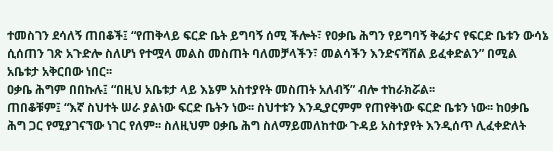ተመስገን ደሳለኝ ጠበቆች፤ “የጠቅላይ ፍርድ ቤት ይግባኝ ሰሚ ችሎት፣ የዐቃቤ ሕግን የይግባኝ ቅሬታና የፍርድ ቤቱን ውሳኔ ሲሰጠን ገጽ አጉድሎ ስለሆነ የተሟላ መልስ መስጠት ባለመቻላችን፣ መልሳችን እንድናሻሽል ይፈቀድልን” በሚል አቤቱታ አቅርበው ነበር፡፡
ዐቃቤ ሕግም በበኩሉ፤ “በዚህ አቤቱታ ላይ እኔም አስተያየት መስጠት አለብኝ” ብሎ ተከራክሯል፡፡
ጠበቆቹም፤ “እኛ ስህተት ሠራ ያልነው ፍርድ ቤትን ነው፡፡ ስህተቱን እንዲያርምም የጠየቅነው ፍርድ ቤቱን ነው፡፡ ከዐቃቤ ሕግ ጋር የሚያገናኘው ነገር የለም፡፡ ስለዚህም ዐቃቤ ሕግ ስለማይመለከተው ጉዳይ አስተያየት እንዲሰጥ ሊፈቀድለት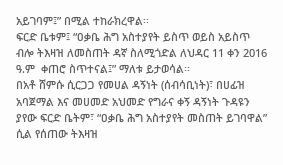አይገባም፤” በሚል ተከራክረዋል፡፡
ፍርድ ቤቱም፤ “ዐቃቤ ሕግ አስተያየት ይስጥ ወይስ አይስጥ ብሎ ትእዛዝ ለመስጠት ዳኛ ስለሚጎድል ለህዳር 11 ቀን 2016 ዓ.ም  ቀጠሮ ስጥተናል፤” ማለቱ ይታወሳል፡፡
በአቶ ሸምሱ ሲርጋጋ የመሀል ዳኝነት (ሰብሳቢነት)፣ በሀፊዝ አባጀማል እና መሀመድ አህመድ የግራና ቀኝ ዳኝነት ጉዳዩን ያየው ፍርድ ቤትም፣ “ዐቃቤ ሕግ አስተያየት መስጠት ይገባዋል” ሲል የሰጠው ትእዛዝ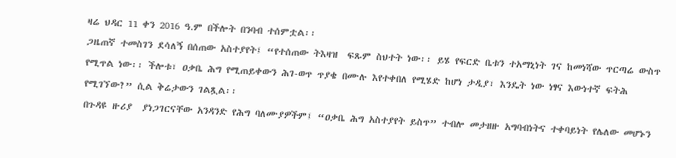ዛሬ ህዳር 11 ቀን 2016 ዓ.ም በችሎት በንባብ ተሰምቷል፡፡
ጋዜጠኛ ተመስገን ደሳለኝ በሰጠው አስተያየት፤ “የተሰጠው ትእዛዝ  ፍጹም ስህተት ነው፡፡ ይሄ የፍርድ ቤቱን ተአማኒነት ገና ከመነሻው ጥርጣሬ ውስጥ የሚጥል ነው፡፡ ችሎቱ፣ ዐቃቤ ሕግ የሚጠይቀውን ሕገ-ወጥ ጥያቄ በሙሉ እየተቀበለ የሚሄድ ከሆነ ታዲያ፣ እንዴት ነው ነፃና እውነተኛ ፍትሕ የሚገኘው?” ሲል ቅሬታውን ገልጿል፡፡
በጉዳዩ ዙሪያ  ያነጋገርናቸው አንዳንድ የሕግ ባለሙያዎችም፤ “ዐቃቤ ሕግ አስተያየት ይስጥ” ተብሎ መታዘዙ አግባብነትና ተቀባይነት የሌለው መሆኑን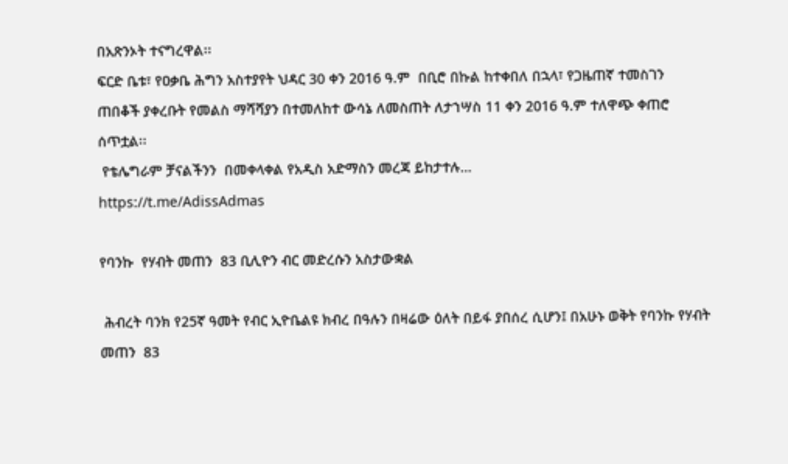በአጽንኦት ተናግረዋል፡፡
ፍርድ ቤቱ፣ የዐቃቤ ሕግን አስተያየት ህዳር 30 ቀን 2016 ዓ.ም  በቢሮ በኩል ከተቀበለ በኋላ፣ የጋዜጠኛ ተመስገን ጠበቆች ያቀረቡት የመልስ ማሻሻያን በተመለከተ ውሳኔ ለመስጠት ለታኀሣስ 11 ቀን 2016 ዓ.ም ተለዋጭ ቀጠሮ ሰጥቷል፡፡
 የቴሌግራም ቻናልችንን  በመቀላቀል የአዲስ አድማስን መረጃ ይከታተሉ…
https://t.me/AdissAdmas

የባንኩ  የሃብት መጠን  83 ቢሊዮን ብር መድረሱን አስታውቋል

 ሕብረት ባንክ የ25ኛ ዓመት የብር ኢዮቤልዩ ክብረ በዓሉን በዛሬው ዕለት በይፋ ያበሰረ ሲሆን፤ በአሁኑ ወቅት የባንኩ የሃብት መጠን  83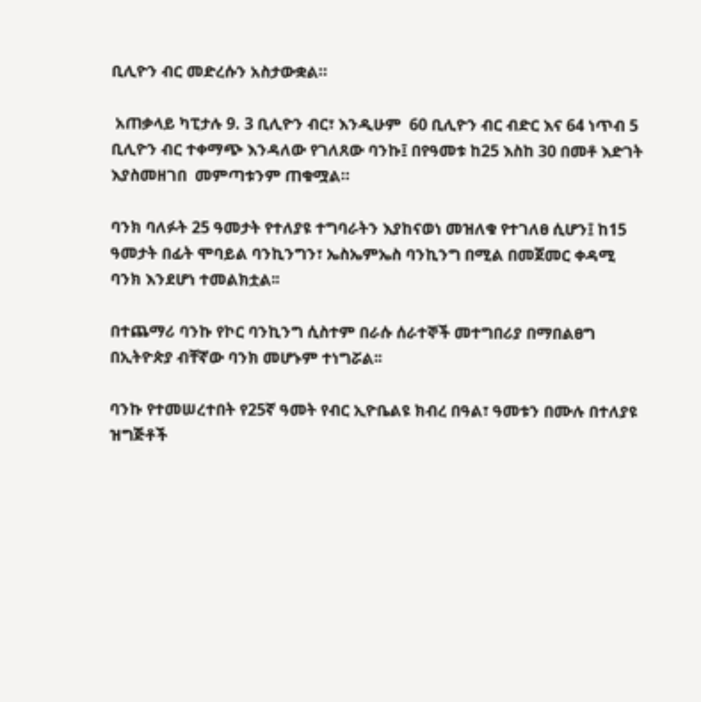ቢሊዮን ብር መድረሱን አስታውቋል።

 አጠቃላይ ካፒታሉ 9. 3 ቢሊዮን ብር፣ እንዲሁም  60 ቢሊዮን ብር ብድር እና 64 ነጥብ 5 ቢሊዮን ብር ተቀማጭ እንዳለው የገለጸው ባንኩ፤ በየዓመቱ ከ25 እስከ 30 በመቶ እድገት እያስመዘገበ  መምጣቱንም ጠቁሟል።

ባንክ ባለፉት 25 ዓመታት የተለያዩ ተግባራትን እያከናወነ መዝለቁ የተገለፀ ሲሆን፤ ከ15 ዓመታት በፊት ሞባይል ባንኪንግን፣ ኤስኤምኤስ ባንኪንግ በሚል በመጀመር ቀዳሚ ባንክ እንደሆነ ተመልክቷል፡፡

በተጨማሪ ባንኩ የኮር ባንኪንግ ሲስተም በራሱ ሰራተኞች መተግበሪያ በማበልፀግ በኢትዮጵያ ብቸኛው ባንክ መሆኑም ተነግሯል፡፡

ባንኩ የተመሠረተበት የ25ኛ ዓመት የብር ኢዮቤልዩ ክብረ በዓል፣ ዓመቱን በሙሉ በተለያዩ ዝግጅቶች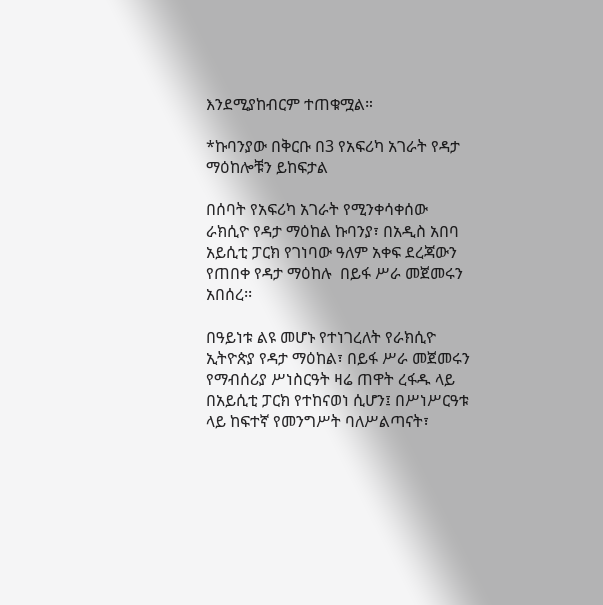እንደሚያከብርም ተጠቁሟል።

*ኩባንያው በቅርቡ በ3 የአፍሪካ አገራት የዳታ ማዕከሎቹን ይከፍታል

በሰባት የአፍሪካ አገራት የሚንቀሳቀሰው  ራክሲዮ የዳታ ማዕከል ኩባንያ፣ በአዲስ አበባ አይሲቲ ፓርክ የገነባው ዓለም አቀፍ ደረጃውን የጠበቀ የዳታ ማዕከሉ  በይፋ ሥራ መጀመሩን አበሰረ፡፡

በዓይነቱ ልዩ መሆኑ የተነገረለት የራክሲዮ ኢትዮጵያ የዳታ ማዕከል፣ በይፋ ሥራ መጀመሩን የማብሰሪያ ሥነስርዓት ዛሬ ጠዋት ረፋዱ ላይ በአይሲቲ ፓርክ የተከናወነ ሲሆን፤ በሥነሥርዓቱ ላይ ከፍተኛ የመንግሥት ባለሥልጣናት፣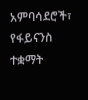አምባሳደሮች፣ የፋይናንስ ተቋማት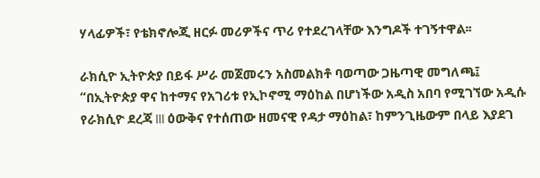ሃላፊዎች፣ የቴክኖሎጂ ዘርፉ መሪዎችና ጥሪ የተደረገላቸው እንግዶች ተገኝተዋል፡፡

ራክሲዮ ኢትዮጵያ በይፋ ሥራ መጀመሩን አስመልክቶ ባወጣው ጋዜጣዊ መግለጫ፤ “በኢትዮጵያ ዋና ከተማና የአገሪቱ የኢኮኖሚ ማዕከል በሆነችው አዲስ አበባ የሚገኘው አዲሱ የራክሲዮ ደረጃ III ዕውቅና የተሰጠው ዘመናዊ የዳታ ማዕከል፣ ከምንጊዜውም በላይ እያደገ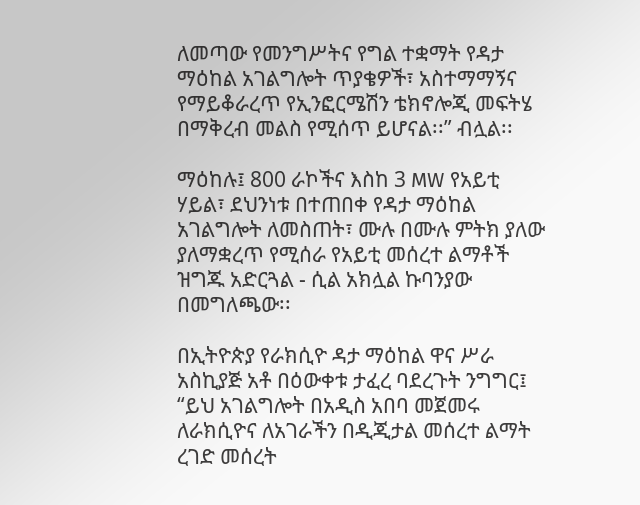ለመጣው የመንግሥትና የግል ተቋማት የዳታ ማዕከል አገልግሎት ጥያቄዎች፣ አስተማማኝና የማይቆራረጥ የኢንፎርሜሽን ቴክኖሎጂ መፍትሄ በማቅረብ መልስ የሚሰጥ ይሆናል፡፡” ብሏል፡፡

ማዕከሉ፤ 800 ራኮችና እስከ 3 MW የአይቲ ሃይል፣ ደህንነቱ በተጠበቀ የዳታ ማዕከል አገልግሎት ለመስጠት፣ ሙሉ በሙሉ ምትክ ያለው ያለማቋረጥ የሚሰራ የአይቲ መሰረተ ልማቶች  ዝግጁ አድርጓል - ሲል አክሏል ኩባንያው በመግለጫው፡፡

በኢትዮጵያ የራክሲዮ ዳታ ማዕከል ዋና ሥራ አስኪያጅ አቶ በዕውቀቱ ታፈረ ባደረጉት ንግግር፤ “ይህ አገልግሎት በአዲስ አበባ መጀመሩ ለራክሲዮና ለአገራችን በዲጂታል መሰረተ ልማት ረገድ መሰረት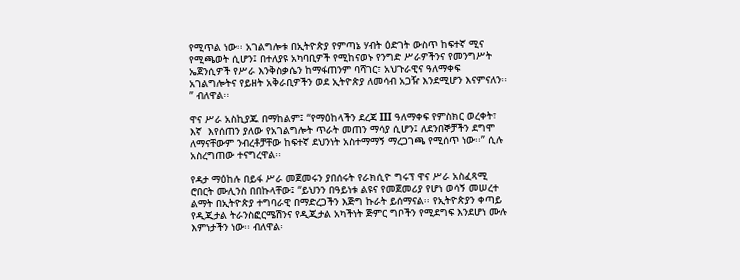የሚጥል ነው፡፡ አገልግሎቱ በኢትዮጵያ የምጣኔ ሃብት ዕድገት ውስጥ ከፍተኛ ሚና የሚጫወት ሲሆን፤ በተለያዩ አካባቢዎች የሚከናወኑ የንግድ ሥራዎችንና የመንግሥት ኤጀንሲዎች የሥራ እንቅስቃሴን ከማፋጠንም ባሻገር፣ አህጉራዊና ዓለማቀፍ አገልግሎትና የይዘት አቅራቢዎችን ወደ ኢትዮጵያ ለመሳብ አጋዥ እንደሚሆን እናምናለን፡፡” ብለዋል፡፡

ዋና ሥራ አስኪያጁ በማከልም፤ “የማዕከላችን ደረጃ III ዓለማቀፍ የምስክር ወረቀት፣ እኛ  እየሰጠን ያለው የአገልግሎት ጥራት መጠን ማሳያ ሲሆን፤ ለደንበኞቻችን ደግሞ ለማናቸውም ንብረቶቻቸው ከፍተኛ ደህንነት አስተማማኝ ማረጋገጫ የሚሰጥ ነው፡፡” ሲሉ አስረግጠው ተናግረዋል፡፡

የዳታ ማዕከሉ በይፋ ሥራ መጀመሩን ያበሰሩት የራክሲዮ ግሩፕ ዋና ሥራ አስፈጻሚ ሮበርት ሙሊንስ በበኩላቸው፤ “ይህንን በዓይነቱ ልዩና የመጀመሪያ የሆነ ወሳኝ መሠረተ ልማት በኢትዮጵያ ተግባራዊ በማድረጋችን እጅግ ኩራት ይሰማናል፡፡ የኢትዮጵያን ቀጣይ የዲጂታል ትራንስፎርሜሽንና የዲጂታል አካችነት ጅምር ግቦችን የሚደግፍ እንደሆነ ሙሉ እምነታችን ነው፡፡ ብለዋል፡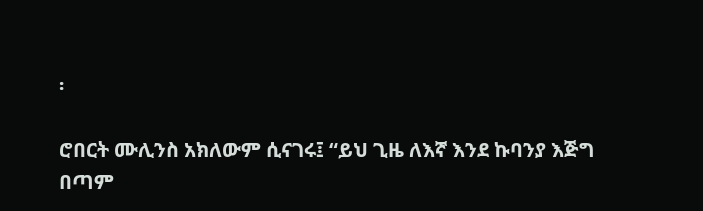፡

ሮበርት ሙሊንስ አክለውም ሲናገሩ፤ “ይህ ጊዜ ለእኛ እንደ ኩባንያ እጅግ በጣም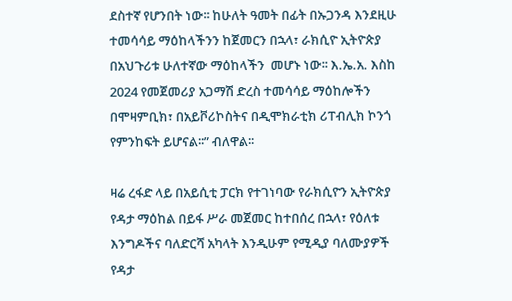ደስተኛ የሆንበት ነው፡፡ ከሁለት ዓመት በፊት በኡጋንዳ እንደዚሁ ተመሳሳይ ማዕከላችንን ከጀመርን በኋላ፣ ራክሲዮ ኢትዮጵያ በአህጉሪቱ ሁለተኛው ማዕከላችን  መሆኑ ነው፡፡ እ.ኤ.አ. እስከ 2024 የመጀመሪያ አጋማሽ ድረስ ተመሳሳይ ማዕከሎችን  በሞዛምቢክ፣ በአይቮሪኮስትና በዲሞክራቲክ ሪፐብሊክ ኮንጎ የምንከፍት ይሆናል፡፡” ብለዋል፡፡

ዛሬ ረፋድ ላይ በአይሲቲ ፓርክ የተገነባው የራክሲዮን ኢትዮጵያ የዳታ ማዕከል በይፋ ሥራ መጀመር ከተበሰረ በኋላ፣ የዕለቱ እንግዶችና ባለድርሻ አካላት እንዲሁም የሚዲያ ባለሙያዎች  የዳታ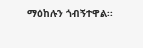ማዕከሉን ጎብኝተዋል፡፡